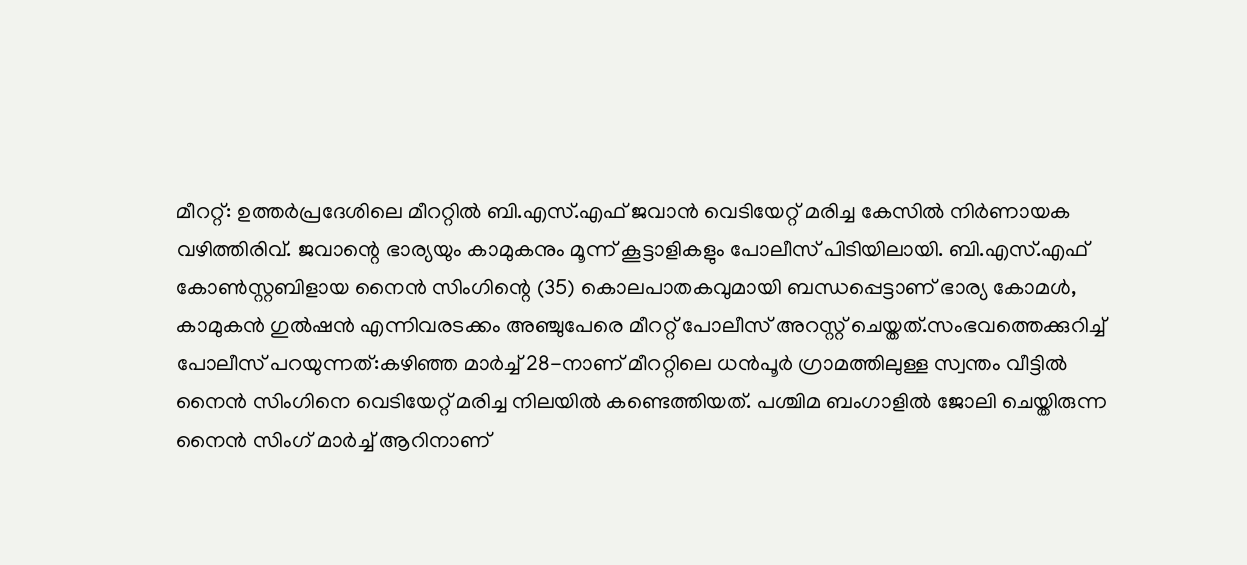മീററ്റ്: ഉത്തർപ്രദേശിലെ മീററ്റിൽ ബി.എസ്.എഫ് ജവാൻ വെടിയേറ്റ് മരിച്ച കേസിൽ നിർണായക വഴിത്തിരിവ്. ജവാന്റെ ഭാര്യയും കാമുകനും മൂന്ന് കൂട്ടാളികളും പോലീസ് പിടിയിലായി. ബി.എസ്.എഫ് കോൺസ്റ്റബിളായ നൈൻ സിംഗിന്റെ (35) കൊലപാതകവുമായി ബന്ധപ്പെട്ടാണ് ഭാര്യ കോമൾ, കാമുകൻ ഗുൽഷൻ എന്നിവരടക്കം അഞ്ചുപേരെ മീററ്റ് പോലീസ് അറസ്റ്റ് ചെയ്തത്.സംഭവത്തെക്കുറിച്ച് പോലീസ് പറയുന്നത്:കഴിഞ്ഞ മാർച്ച് 28-നാണ് മീററ്റിലെ ധൻപൂർ ഗ്രാമത്തിലുള്ള സ്വന്തം വീട്ടിൽ നൈൻ സിംഗിനെ വെടിയേറ്റ് മരിച്ച നിലയിൽ കണ്ടെത്തിയത്. പശ്ചിമ ബംഗാളിൽ ജോലി ചെയ്തിരുന്ന നൈൻ സിംഗ് മാർച്ച് ആറിനാണ്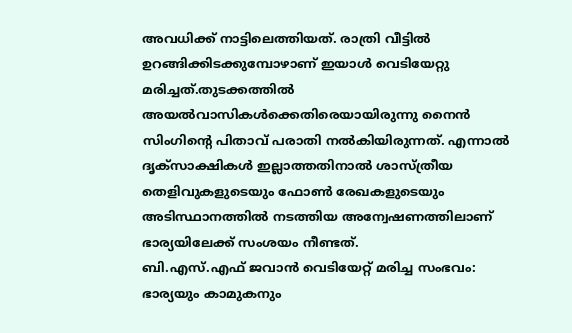അവധിക്ക് നാട്ടിലെത്തിയത്. രാത്രി വീട്ടിൽ ഉറങ്ങിക്കിടക്കുമ്പോഴാണ് ഇയാൾ വെടിയേറ്റു മരിച്ചത്.തുടക്കത്തിൽ അയൽവാസികൾക്കെതിരെയായിരുന്നു നൈൻ സിംഗിന്റെ പിതാവ് പരാതി നൽകിയിരുന്നത്. എന്നാൽ ദൃക്സാക്ഷികൾ ഇല്ലാത്തതിനാൽ ശാസ്ത്രീയ തെളിവുകളുടെയും ഫോൺ രേഖകളുടെയും അടിസ്ഥാനത്തിൽ നടത്തിയ അന്വേഷണത്തിലാണ് ഭാര്യയിലേക്ക് സംശയം നീണ്ടത്.
ബി.എസ്.എഫ് ജവാൻ വെടിയേറ്റ് മരിച്ച സംഭവം: ഭാര്യയും കാമുകനും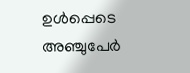ഉൾപ്പെടെ അഞ്ചുപേർ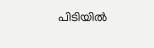പിടിയിൽ